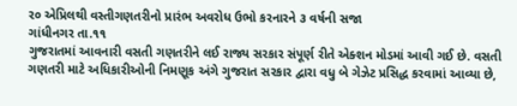ર૦ એપ્રિલથી વસ્તીગણતરીનો પ્રારંભ અવરોધ ઉભો કરનારને ૩ વર્ષની સજા
ગાંધીનગર તા.૧૧
ગુજરાતમાં આવનારી વસતી ગણતરીને લઈ રાજ્ય સરકાર સંપૂર્ણ રીતે એક્શન મોડમાં આવી ગઈ છે. વસતી ગણતરી માટે અધિકારીઓની નિમણૂક અંગે ગુજરાત સરકાર દ્વારા વધુ બે ગેઝેટ પ્રસિદ્ધ કરવામાં આવ્યા છે,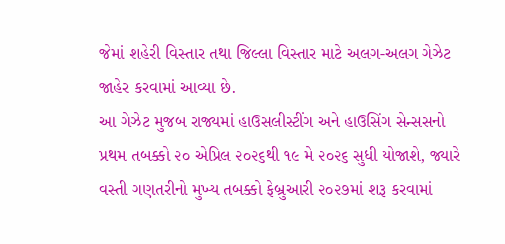જેમાં શહેરી વિસ્તાર તથા જિલ્લા વિસ્તાર માટે અલગ-અલગ ગેઝેટ જાહેર કરવામાં આવ્યા છે.
આ ગેઝેટ મુજબ રાજ્યમાં હાઉસલીસ્ટીંગ અને હાઉસિંગ સેન્સસનો પ્રથમ તબક્કો ૨૦ એપ્રિલ ૨૦૨૬થી ૧૯ મે ૨૦૨૬ સુધી યોજાશે, જ્યારે વસ્તી ગણતરીનો મુખ્ય તબક્કો ફેબ્રુઆરી ૨૦૨૭માં શરૂ કરવામાં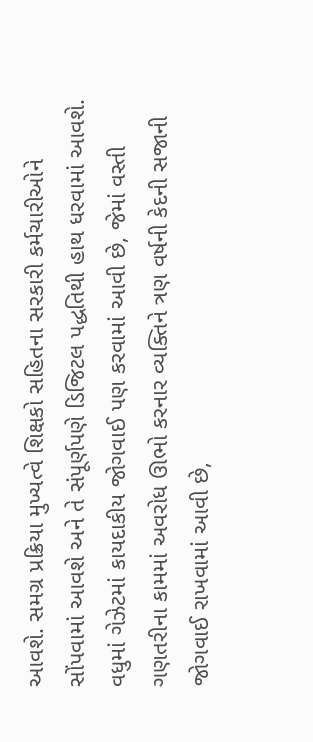આવશે. સમગ્ર પ્રક્રિયા મુખ્યત્વે શિક્ષકો સહિતના સરકારી કર્મચારીઓને સોંપવામાં આવશે અને તે સંપૂર્ણપણે ડિજિટલ પદ્ધતિથી હાથ ધરવામાં આવશે.
વધુમાં ગેઝેટમાં કાયદાકીય જોગવાઈ પણ કરવામાં આવી છે, જેમાં વસ્તી ગણતરીના કામમાં અવરોધ ઊભો કરનાર વ્યક્તિને ત્રણ વર્ષની કેદની સજાની જોગવાઈ રાખવામાં આવી છે,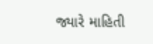જ્યારે માહિતી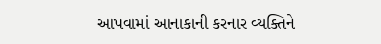આપવામાં આનાકાની કરનાર વ્યક્તિને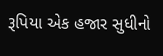રૂપિયા એક હજાર સુધીનો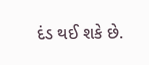દંડ થઈ શકે છે.